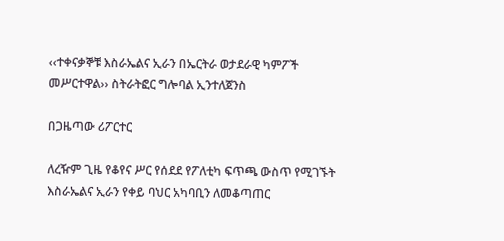‹‹ተቀናቃኞቹ እስራኤልና ኢራን በኤርትራ ወታደራዊ ካምፖች መሥርተዋል›› ስትራትፎር ግሎባል ኢንተለጀንስ

በጋዜጣው ሪፖርተር

ለረዥም ጊዜ የቆየና ሥር የሰደደ የፖለቲካ ፍጥጫ ውስጥ የሚገኙት እስራኤልና ኢራን የቀይ ባህር አካባቢን ለመቆጣጠር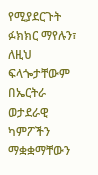የሚያደርጉት ፉክክር ማየሉን፣ ለዚህ ፍላጐታቸውም በኤርትራ ወታደራዊ ካምፖችን ማቋቋማቸውን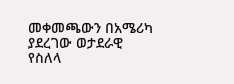መቀመጫውን በአሜሪካ ያደረገው ወታደራዊ የስለላ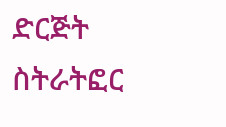ድርጅት ስትራትፎር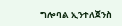ግሎባል ኢንተለጀንስ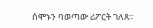ሰሞኑን ባወጣው ሪፖርት ገለጸ፡፡